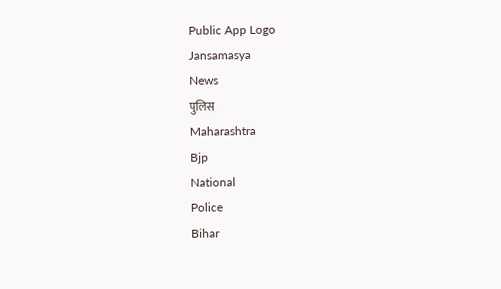Public App Logo
Jansamasya
News
पुलिस
Maharashtra
Bjp
National
Police
Bihar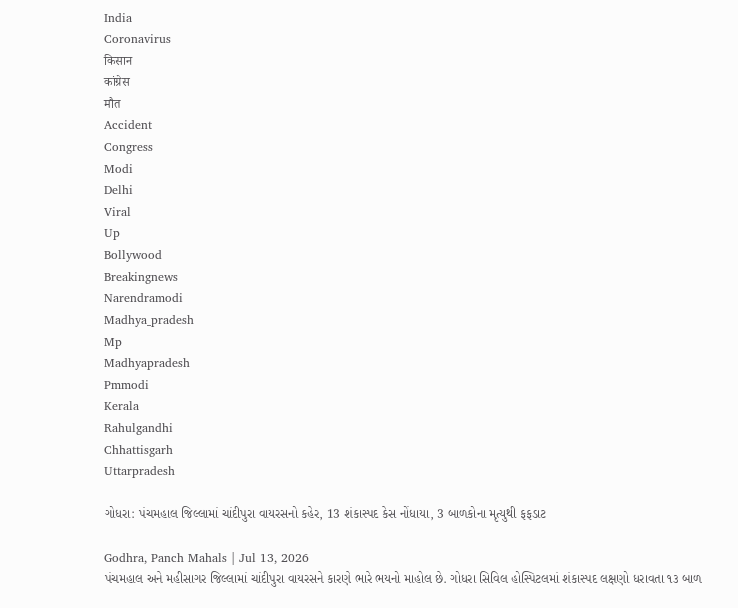India
Coronavirus
किसान
कांग्रेस
मौत
Accident
Congress
Modi
Delhi
Viral
Up
Bollywood
Breakingnews
Narendramodi
Madhya_pradesh
Mp
Madhyapradesh
Pmmodi
Kerala
Rahulgandhi
Chhattisgarh
Uttarpradesh

ગોધરા: પંચમહાલ જિલ્લામાં ચાંદીપુરા વાયરસનો કહેર, 13 શંકાસ્પદ કેસ નોંધાયા, 3 બાળકોના મૃત્યુથી ફફડાટ

Godhra, Panch Mahals | Jul 13, 2026
પંચમહાલ અને મહીસાગર જિલ્લામાં ચાંદીપુરા વાયરસને કારણે ભારે ભયનો માહોલ છે. ગોધરા સિવિલ હોસ્પિટલમાં શંકાસ્પદ લક્ષણો ધરાવતા ૧૩ બાળ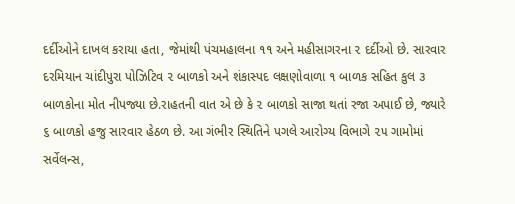દર્દીઓને દાખલ કરાયા હતા, જેમાંથી પંચમહાલના ૧૧ અને મહીસાગરના ૨ દર્દીઓ છે. સારવાર દરમિયાન ચાંદીપુરા પોઝિટિવ ૨ બાળકો અને શંકાસ્પદ લક્ષણોવાળા ૧ બાળક સહિત કુલ ૩ બાળકોના મોત નીપજ્યા છે.રાહતની વાત એ છે કે ૨ બાળકો સાજા થતાં રજા અપાઈ છે, જ્યારે ૬ બાળકો હજુ સારવાર હેઠળ છે. આ ગંભીર સ્થિતિને પગલે આરોગ્ય વિભાગે ૨૫ ગામોમાં સર્વેલન્સ,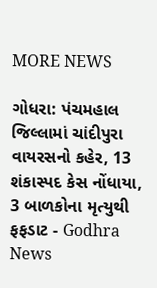MORE NEWS

ગોધરા: પંચમહાલ જિલ્લામાં ચાંદીપુરા વાયરસનો કહેર, 13 શંકાસ્પદ કેસ નોંધાયા, 3 બાળકોના મૃત્યુથી ફફડાટ - Godhra News